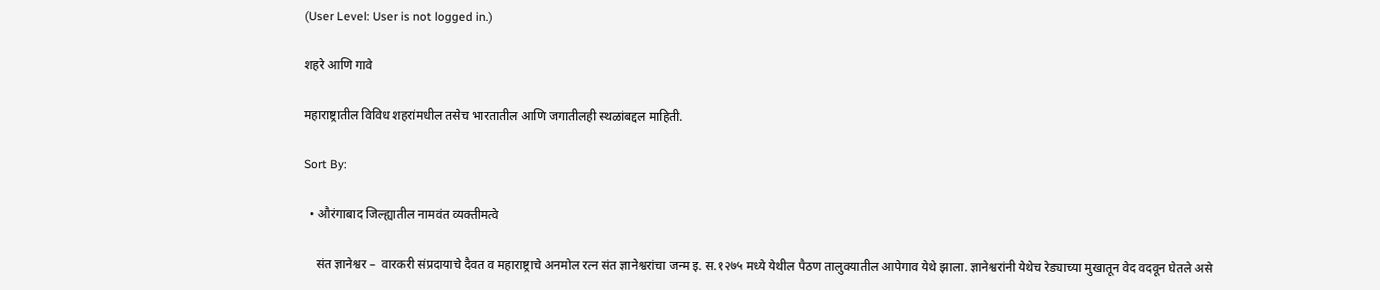(User Level: User is not logged in.)

शहरे आणि गावे

महाराष्ट्रातील विविध शहरांमधील तसेच भारतातील आणि जगातीलही स्थळांबद्दल माहिती.

Sort By:

  • औरंगाबाद जिल्ह्यातील नामवंत व्यक्तीमत्वे

    संत ज्ञानेश्वर –  वारकरी संप्रदायाचे दैवत व महाराष्ट्राचे अनमोल रत्न संत ज्ञानेश्वरांचा जन्म इ. स.१२७५ मध्ये येथील पैठण तालुक्यातील आपेगाव येथे झाला. ज्ञानेश्वरांनी येथेच रेड्याच्या मुखातून वेद वदवून घेतले असे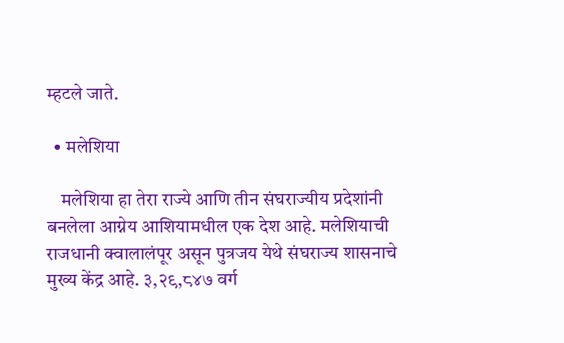म्हटले जाते.

  • मलेशिया

    मलेशिया हा तेरा राज्ये आणि तीन संघराज्यीय प्रदेशांनी बनलेला आग्नेय आशियामधील एक देश आहे. मलेशियाची राजधानी क्वालालंपूर असून पुत्रजय येथे संघराज्य शासनाचे मुख्य केंद्र आहे. ३,२९,८४७ वर्ग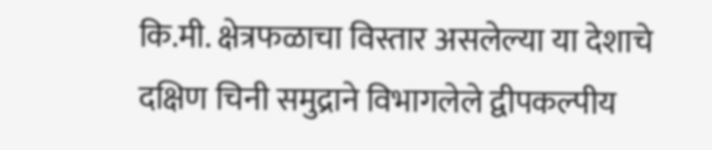कि.मी. क्षेत्रफळाचा विस्तार असलेल्या या देशाचे दक्षिण चिनी समुद्राने विभागलेले द्वीपकल्पीय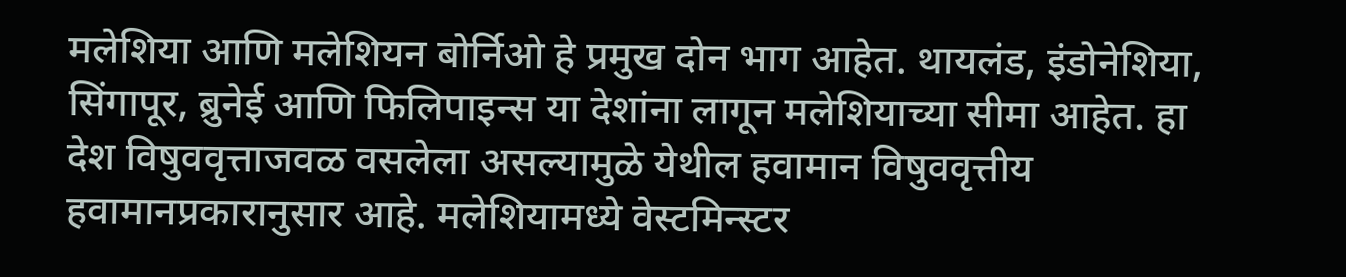मलेशिया आणि मलेशियन बोर्निओ हे प्रमुख दोन भाग आहेत. थायलंड, इंडोनेशिया, सिंगापूर, ब्रुनेई आणि फिलिपाइन्स या देशांना लागून मलेशियाच्या सीमा आहेत. हा देश विषुववृत्ताजवळ वसलेला असल्यामुळे येथील हवामान विषुववृत्तीय हवामानप्रकारानुसार आहे. मलेशियामध्ये वेस्टमिन्स्टर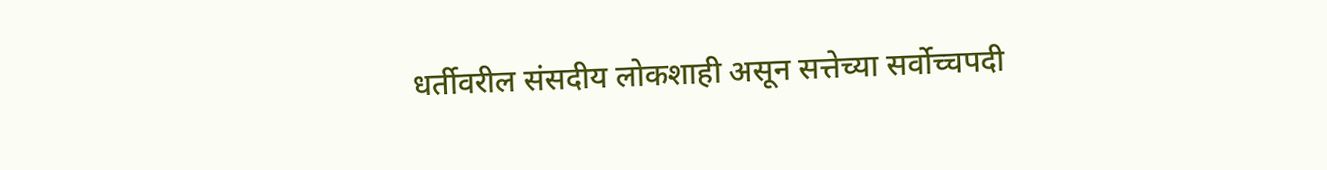धर्तीवरील संसदीय लोकशाही असून सत्तेच्या सर्वोच्चपदी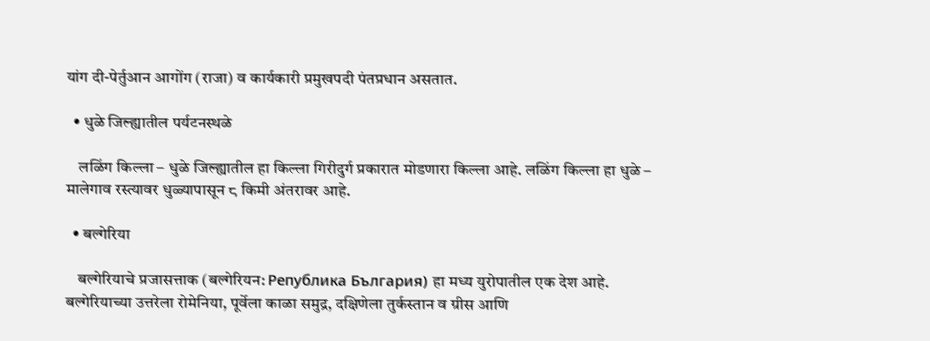यांग दी-पेर्तुआन आगोंग (राजा) व कार्यकारी प्रमुखपदी पंतप्रधान असतात.

  • धुळे जिल्ह्यातील पर्यटनस्थळे

    लळिंग किल्ला – धुळे जिल्ह्यातील हा किल्ला गिरीदुर्ग प्रकारात मोडणारा किल्ला आहे. लळिंग किल्ला हा धुळे – मालेगाव रस्त्यावर धुळ्यापासून ८ किमी अंतरावर आहे.

  • बल्गेरिया

    बल्गेरियाचे प्रजासत्ताक (बल्गेरियन: Република България) हा मध्य युरोपातील एक देश आहे. बल्गेरियाच्या उत्तरेला रोमेनिया, पूर्वेला काळा समुद्र, दक्षिणेला तुर्कस्तान व ग्रीस आणि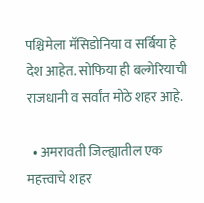पश्चिमेला मॅसिडोनिया व सर्बिया हे देश आहेत. सोफिया ही बल्गेरियाची राजधानी व सर्वांत मोठे शहर आहे.

  • अमरावती जिल्ह्यातील एक महत्त्वाचे शहर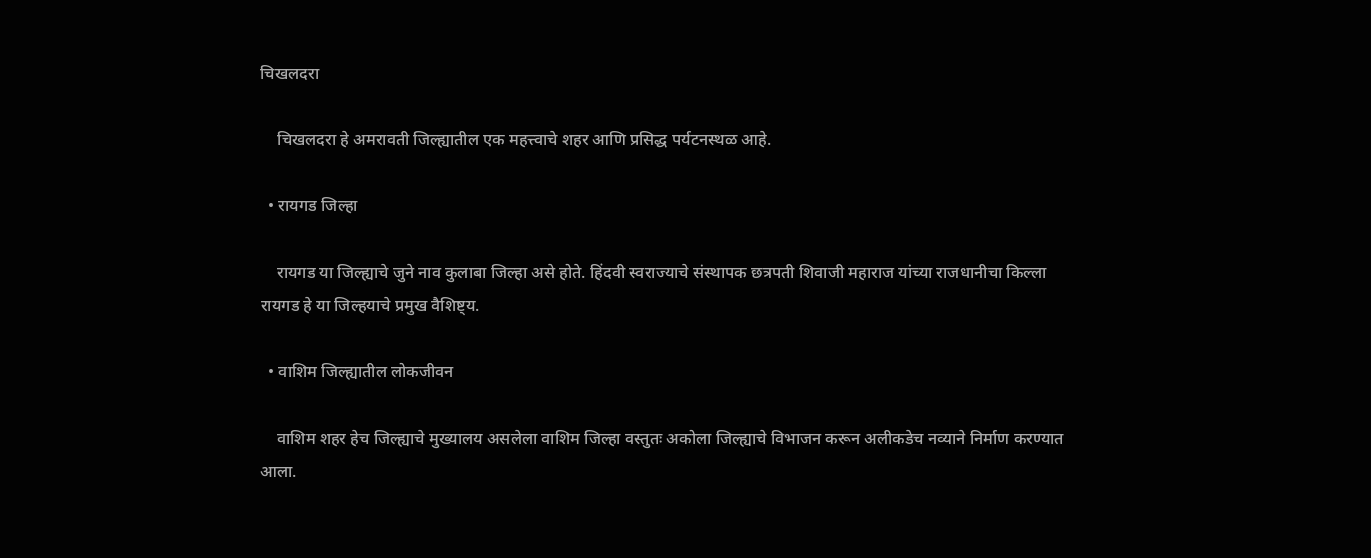चिखलदरा

    चिखलदरा हे अमरावती जिल्ह्यातील एक महत्त्वाचे शहर आणि प्रसिद्ध पर्यटनस्थळ आहे.

  • रायगड जिल्हा

    रायगड या जिल्ह्याचे जुने नाव कुलाबा जिल्हा असे होते. हिंदवी स्वराज्याचे संस्थापक छत्रपती शिवाजी महाराज यांच्या राजधानीचा किल्ला रायगड हे या जिल्हयाचे प्रमुख वैशिष्ट्य.

  • वाशिम जिल्ह्यातील लोकजीवन

    वाशिम शहर हेच जिल्ह्याचे मुख्यालय असलेला वाशिम जिल्हा वस्तुतः अकोला जिल्ह्याचे विभाजन करून अलीकडेच नव्याने निर्माण करण्यात आला.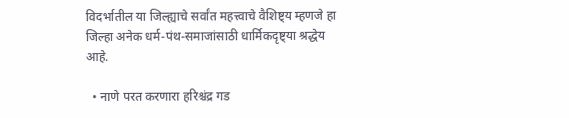विदर्भातील या जिल्ह्याचे सर्वांत महत्त्वाचे वैशिष्ट्य म्हणजे हा जिल्हा अनेक धर्म-पंथ-समाजांसाठी धार्मिकदृष्ट्या श्रद्धेय आहे.

  • नाणे परत करणारा हरिश्चंद्र गड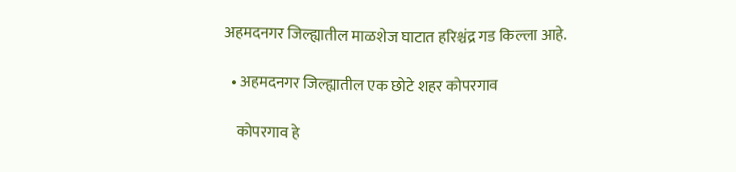अहमदनगर जिल्ह्यातील माळशेज घाटात हरिश्चंद्र गड किल्ला आहे.

  • अहमदनगर जिल्ह्यातील एक छोटे शहर कोपरगाव

    कोपरगाव हे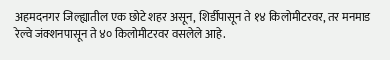अहमदनगर जिल्ह्यातील एक छोटे शहर असून, शिर्डीपासून ते १४ किलोमीटरवर, तर मनमाड रेल्वे जंक्शनपासून ते ४० किलोमीटरवर वसलेले आहे.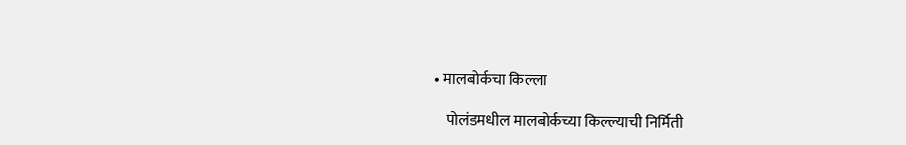• मालबोर्कचा किल्ला

    पोलंडमधील मालबोर्कच्या किल्ल्याची निर्मिती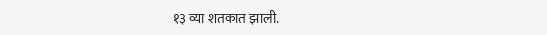१३ व्या शतकात झाली.